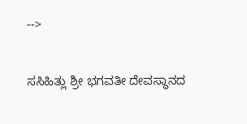-->

ಸಸಿಹಿತ್ಲು ಶ್ರೀ ಭಗವತೀ ದೇವಸ್ಥಾನದ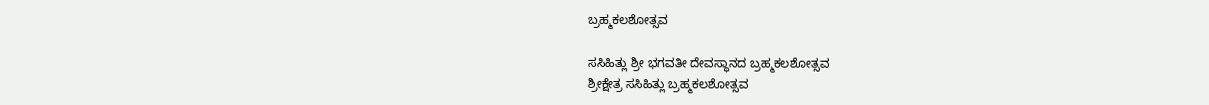ಬ್ರಹ್ಮಕಲಶೋತ್ಸವ

ಸಸಿಹಿತ್ಲು ಶ್ರೀ ಭಗವತೀ ದೇವಸ್ಥಾನದ ಬ್ರಹ್ಮಕಲಶೋತ್ಸವ
ಶ್ರೀಕ್ಷೇತ್ರ ಸಸಿಹಿತ್ಲು ಬ್ರಹ್ಮಕಲಶೋತ್ಸವ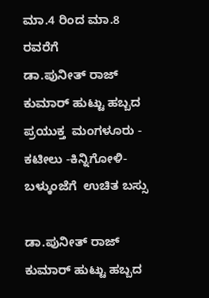ಮಾ.4 ರಿಂದ ಮಾ.8 ರವರೆಗೆ
ಡಾ.ಪುನೀತ್‌ ರಾಜ್‌ ಕುಮಾರ್‌ ಹುಟ್ಟು ಹಬ್ಬದ ಪ್ರಯುಕ್ತ  ಮಂಗಳೂರು - ಕಟೀಲು -ಕಿನ್ನಿಗೋಳಿ- ಬಳ್ಕುಂಜೆಗೆ  ಉಚಿತ ಬಸ್ಸು

ಡಾ.ಪುನೀತ್‌ ರಾಜ್‌ ಕುಮಾರ್‌ ಹುಟ್ಟು ಹಬ್ಬದ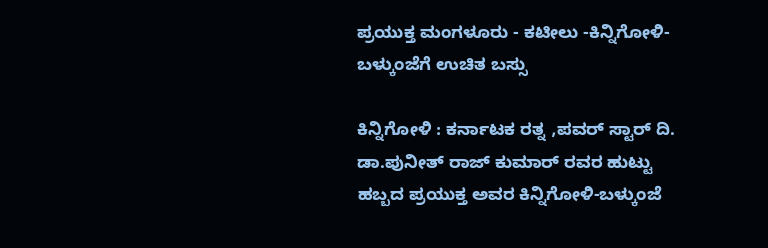ಪ್ರಯುಕ್ತ ಮಂಗಳೂರು - ಕಟೀಲು -ಕಿನ್ನಿಗೋಳಿ- ಬಳ್ಕುಂಜೆಗೆ ಉಚಿತ ಬಸ್ಸು

ಕಿನ್ನಿಗೋಳಿ : ಕರ್ನಾಟಕ ರತ್ನ ,ಪವರ್ ಸ್ಟಾರ್ ದಿ. ಡಾ.ಪುನೀತ್‌ ರಾಜ್‌ ಕುಮಾರ್‌ ರವರ ಹುಟ್ಟು ಹಬ್ಬದ ಪ್ರಯುಕ್ತ ಅವರ ಕಿನ್ನಿಗೋಳಿ-ಬಳ್ಕುಂಜೆ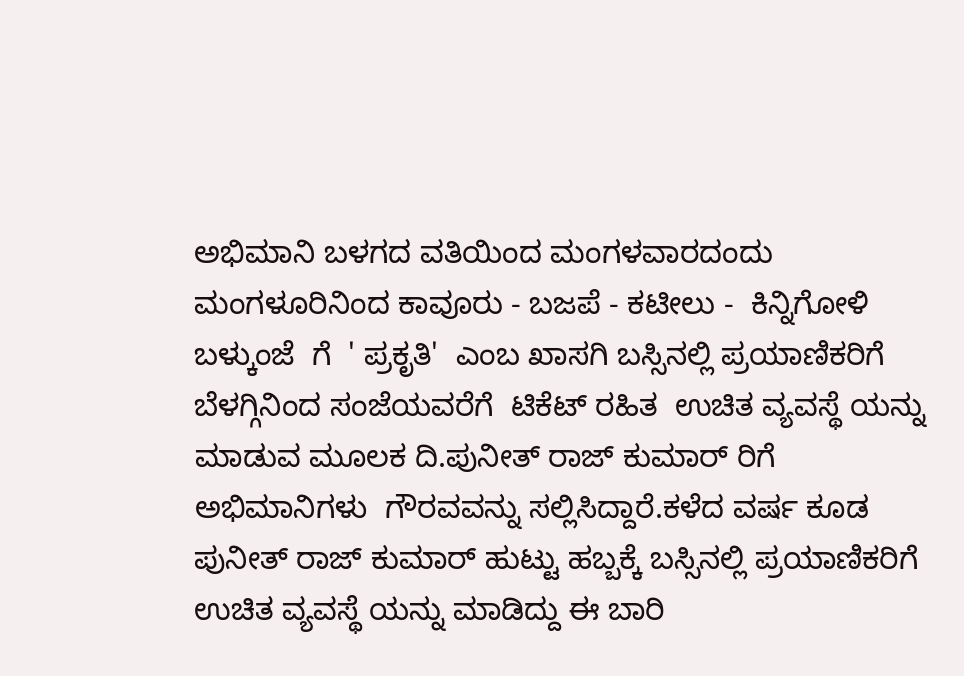ಅಭಿಮಾನಿ ಬಳಗದ ವತಿಯಿಂದ ಮಂಗಳವಾರದಂದು ಮಂಗಳೂರಿನಿಂದ ಕಾವೂರು - ಬಜಪೆ - ಕಟೀಲು -  ಕಿನ್ನಿಗೋಳಿ ಬಳ್ಕುಂಜೆ  ಗೆ  ' ಪ್ರಕೃತಿ'  ಎಂಬ ಖಾಸಗಿ ಬಸ್ಸಿನಲ್ಲಿ ಪ್ರಯಾಣಿಕರಿಗೆ  ಬೆಳಗ್ಗಿನಿಂದ ಸಂಜೆಯವರೆಗೆ  ಟಿಕೆಟ್‌ ರಹಿತ  ಉಚಿತ ವ್ಯವಸ್ಥೆ ಯನ್ನು ಮಾಡುವ ಮೂಲಕ ದಿ.ಪುನೀತ್‌ ರಾಜ್‌ ಕುಮಾರ್‌ ರಿಗೆ ಅಭಿಮಾನಿಗಳು  ಗೌರವವನ್ನು ಸಲ್ಲಿಸಿದ್ದಾರೆ.ಕಳೆದ ವರ್ಷ ಕೂಡ ಪುನೀತ್‌ ರಾಜ್‌ ಕುಮಾರ್‌ ಹುಟ್ಟು ಹಬ್ಬಕ್ಕೆ ಬಸ್ಸಿನಲ್ಲಿ ಪ್ರಯಾಣಿಕರಿಗೆ ಉಚಿತ ವ್ಯವಸ್ಥೆ ಯನ್ನು ಮಾಡಿದ್ದು ಈ ಬಾರಿ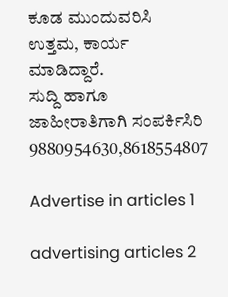ಕೂಡ ಮುಂದುವರಿಸಿ ಉತ್ತಮ, ಕಾರ್ಯ ಮಾಡಿದ್ದಾರೆ.
ಸುದ್ದಿ ಹಾಗೂ ಜಾಹೀರಾತಿಗಾಗಿ ಸಂಪರ್ಕಿಸಿರಿ 9880954630,8618554807

Advertise in articles 1

advertising articles 2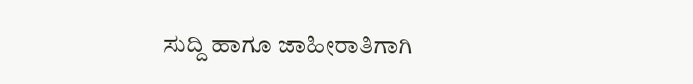ಸುದ್ದಿ ಹಾಗೂ ಜಾಹೀರಾತಿಗಾಗಿ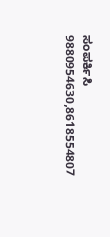ಸಂಪರ್ಕಿಸಿ 9880954630,8618554807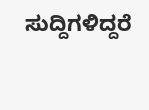ಸುದ್ದಿಗಳಿದ್ದರೆ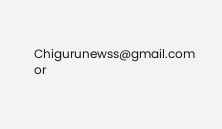Chigurunewss@gmail.com or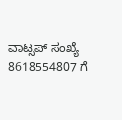ವಾಟ್ಸಪ್ ಸಂಖ್ಯೆ 8618554807 ಗೆ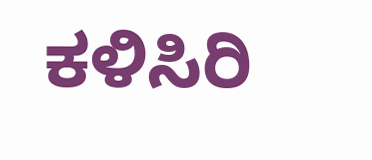ಕಳಿಸಿರಿ